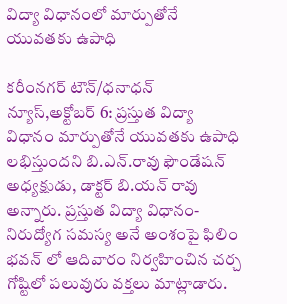విద్యా విధానంలో మార్పుతోనే యువతకు ఉపాధి

కరీంనగర్ టౌన్/ధనాధన్ న్యూస్,అక్టోబర్ 6: ప్రస్తుత విద్యా విధానం మార్పుతోనే యువతకు ఉపాధి లభిస్తుందని బి.ఎన్.రావు ఫౌండేషన్ అధ్యక్షుడు, డాక్టర్ బి.యన్ రావు అన్నారు. ప్రస్తుత విద్యా విధానం- నిరుద్యోగ సమస్య అనే అంశంపై ఫిలిం భవన్ లో ఆదివారం నిర్వహించిన చర్చ గోష్టిలో పలువురు వక్తలు మాట్లాడారు.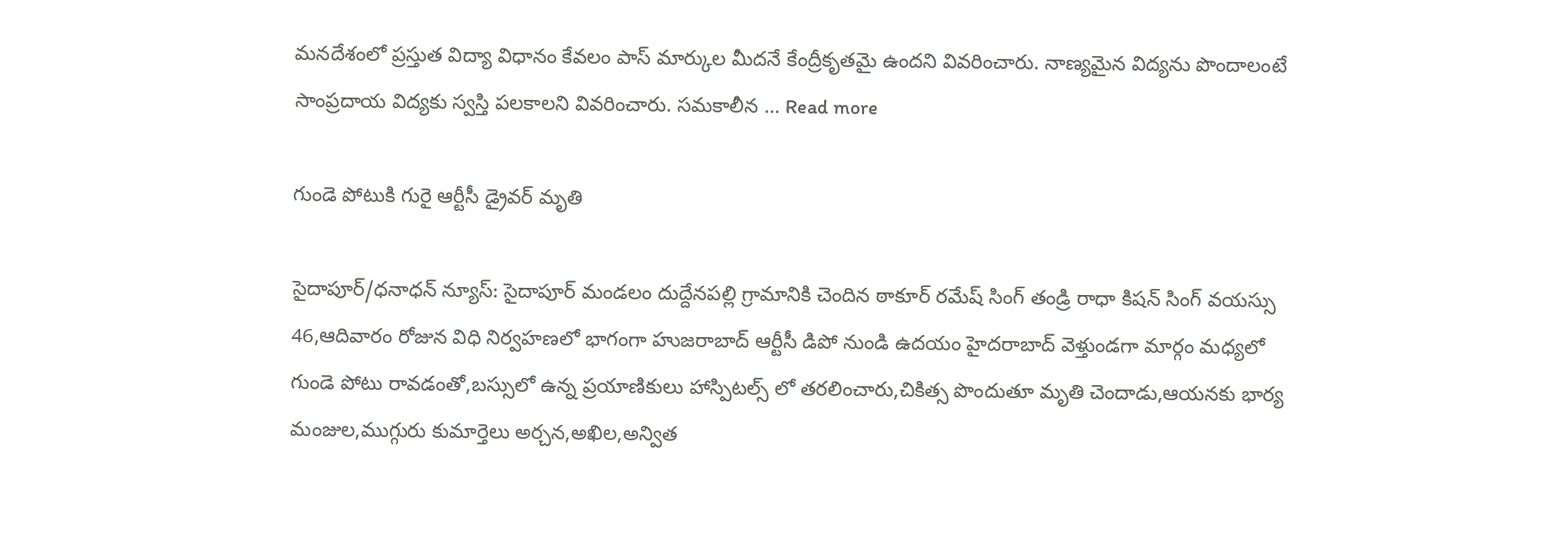మనదేశంలో ప్రస్తుత విద్యా విధానం కేవలం పాస్ మార్కుల మీదనే కేంద్రీకృతమై ఉందని వివరించారు. నాణ్యమైన విద్యను పొందాలంటే సాంప్రదాయ విద్యకు స్వస్తి పలకాలని వివరించారు. సమకాలీన … Read more

గుండె పోటుకి గురై ఆర్టీసీ డ్రైవర్ మృతి

సైదాపూర్/ధనాధన్ న్యూస్: సైదాపూర్ మండలం దుద్దేనపల్లి గ్రామానికి చెందిన ఠాకూర్ రమేష్ సింగ్ తండ్రి రాధా కిషన్ సింగ్ వయస్సు 46,ఆదివారం రోజున విధి నిర్వహణలో భాగంగా హుజరాబాద్ ఆర్టీసీ డిపో నుండి ఉదయం హైదరాబాద్ వెళ్తుండగా మార్గం మధ్యలో గుండె పోటు రావడంతో,బస్సులో ఉన్న ప్రయాణికులు హాస్పిటల్స్ లో తరలించారు,చికిత్స పొందుతూ మృతి చెందాడు,ఆయనకు భార్య మంజుల,ముగ్గురు కుమార్తెలు అర్చన,అఖిల,అన్విత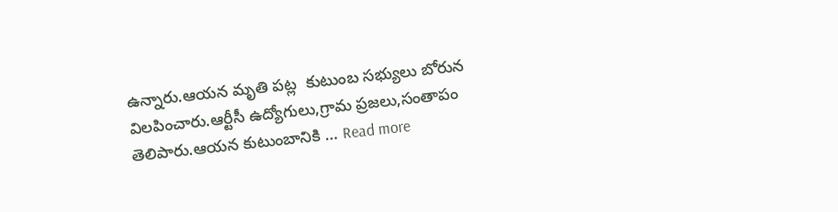ఉన్నారు.ఆయన మృతి పట్ల  కుటుంబ సభ్యులు బోరున విలపించారు.ఆర్టీసీ ఉద్యోగులు,గ్రామ ప్రజలు,సంతాపం తెలిపారు.ఆయన కుటుంబానికి … Read more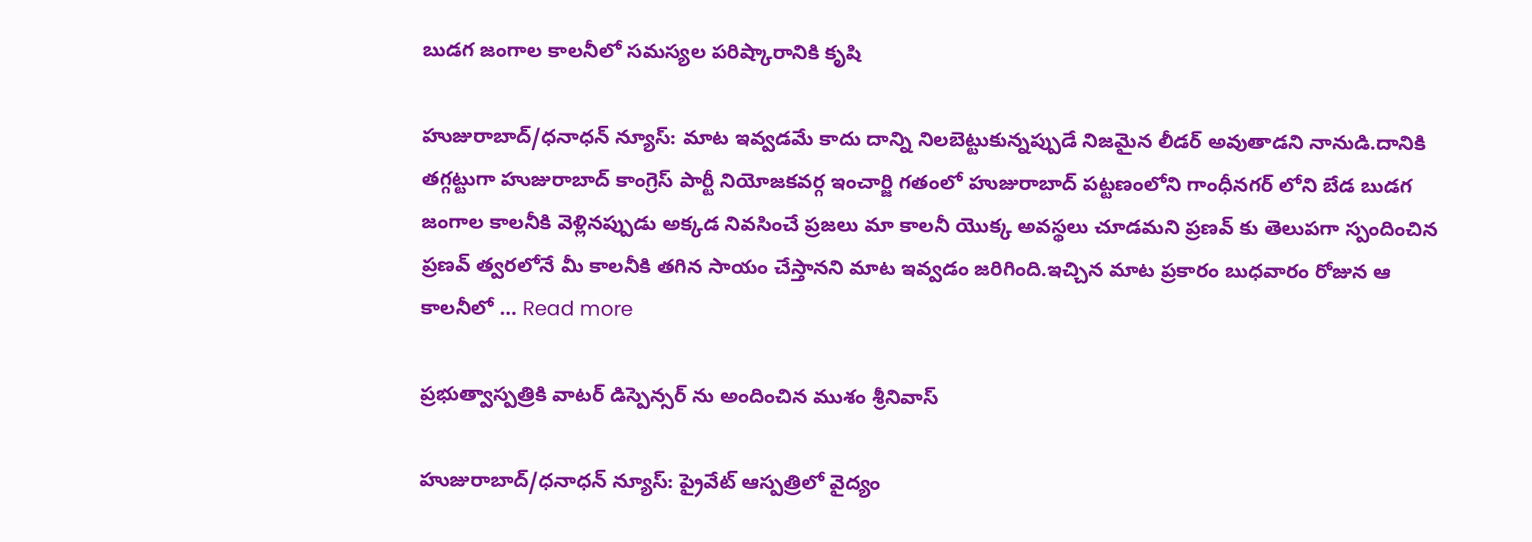బుడగ జంగాల కాలనీలో సమస్యల పరిష్కారానికి కృషి

హుజురాబాద్/ధనాధన్ న్యూస్: మాట ఇవ్వడమే కాదు దాన్ని నిలబెట్టుకున్నప్పుడే నిజమైన లీడర్ అవుతాడని నానుడి.దానికి తగ్గట్టుగా హుజురాబాద్ కాంగ్రెస్ పార్టీ నియోజకవర్గ ఇంచార్జి గతంలో హుజురాబాద్ పట్టణంలోని గాంధీనగర్ లోని బేడ బుడగ జంగాల కాలనీకి వెళ్లినప్పుడు అక్కడ నివసించే ప్రజలు మా కాలనీ యొక్క అవస్థలు చూడమని ప్రణవ్ కు తెలుపగా స్పందించిన ప్రణవ్ త్వరలోనే మీ కాలనీకి తగిన సాయం చేస్తానని మాట ఇవ్వడం జరిగింది.ఇచ్చిన మాట ప్రకారం బుధవారం రోజున ఆ కాలనీలో … Read more

ప్రభుత్వాస్పత్రికి వాటర్ డిస్పెన్సర్ ను అందించిన ముశం శ్రీనివాస్

హుజురాబాద్/ధనాధన్ న్యూస్: ప్రైవేట్ ఆస్పత్రిలో వైద్యం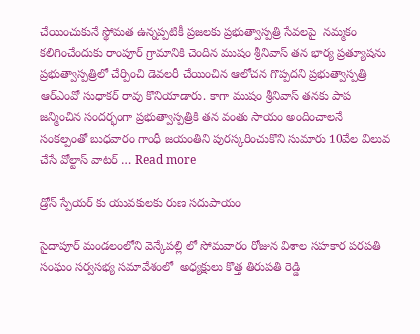చేయించుకునే స్థోమత ఉన్నప్పటికీ ప్రజలకు ప్రభుత్వాస్పత్రి సేవలపై  నమ్మకం కలిగించేందుకు రాంపూర్ గ్రామానికి చెందిన ముషం శ్రీనివాస్ తన భార్య ప్రత్యూషను ప్రభుత్వాస్పత్రిలో చేర్పించి డెవలరీ చేయించిన ఆలోచన గొప్పదని ప్రభుత్వాస్పత్రి ఆర్ఎంవో సుధాకర్ రావు కొనియాడారు. కాగా ముషం శ్రీనివాస్ తనకు పాప జన్మించిన సందర్భంగా ప్రభుత్వాస్పత్రికి తన వంతు సాయం అందించాలనే సంకల్పంతో బుధవారం గాంధీ జయంతిని పురస్కరించుకొని సుమారు 10వేల విలువ చేసే వోల్టాస్ వాటర్ … Read more

డ్రోన్ స్పేయర్ కు యువకులకు రుణ సదుపాయం

సైదాపూర్ మండలంలోని వెన్కేపల్లి లో సోమవారం రోజున విశాల సహకార పరపతి సంఘం సర్వసభ్య సమావేశంలో  అధ్యక్షులు కొత్త తిరుపతి రెడ్డి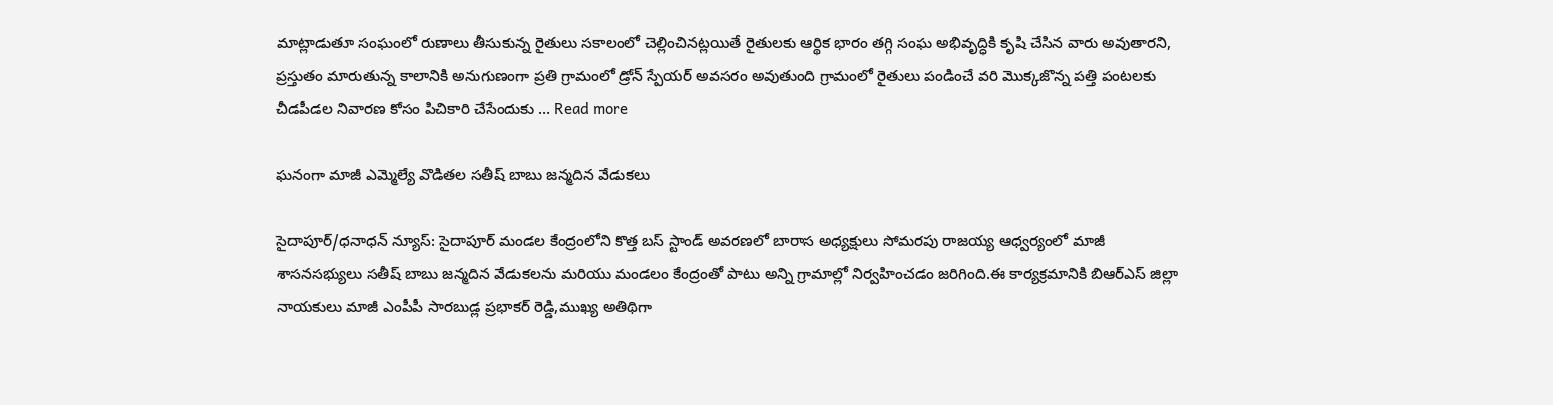మాట్లాడుతూ సంఘంలో రుణాలు తీసుకున్న రైతులు సకాలంలో చెల్లించినట్లయితే రైతులకు ఆర్థిక భారం తగ్గి సంఘ అభివృద్ధికి కృషి చేసిన వారు అవుతారని, ప్రస్తుతం మారుతున్న కాలానికి అనుగుణంగా ప్రతి గ్రామంలో డ్రోన్ స్పేయర్ అవసరం అవుతుంది గ్రామంలో రైతులు పండించే వరి మొక్కజొన్న పత్తి పంటలకు చీడపీడల నివారణ కోసం పిచికారి చేసేందుకు … Read more

ఘనంగా మాజీ ఎమ్మెల్యే వొడితల సతీష్ బాబు జన్మదిన వేడుకలు

సైదాపూర్/ధనాధన్ న్యూస్: సైదాపూర్ మండల కేంద్రంలోని కొత్త బస్ స్టాండ్ అవరణలో బారాస అధ్యక్షులు సోమరపు రాజయ్య ఆధ్వర్యంలో మాజీ శాసనసభ్యులు సతీష్ బాబు జన్మదిన వేడుకలను మరియు మండలం కేంద్రంతో పాటు అన్ని గ్రామాల్లో నిర్వహించడం జరిగింది.ఈ కార్యక్రమానికి బిఆర్ఎస్ జిల్లా నాయకులు మాజీ ఎంపీపీ సారబుడ్ల ప్రభాకర్ రెడ్డి,ముఖ్య అతిథిగా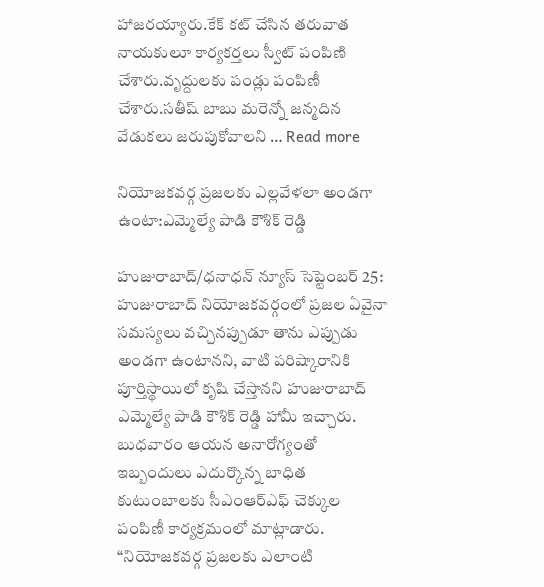హాజరయ్యారు.కేక్ కట్ చేసిన తరువాత నాయకులూ కార్యకర్తలు స్వీట్ పంపిణి చేశారు.వృద్దులకు పండ్లు పంపిణీ చేశారు.సతీష్ బాబు మరెన్నో జన్మదిన వేడుకలు జరుపుకోవాలని … Read more

నియోజకవర్గ ప్రజలకు ఎల్లవేళలా అండగా ఉంటా:ఎమ్మెల్యే పాడి కౌశిక్ రెడ్డి

హుజురాబాద్/ధనాధన్ న్యూస్ సెప్టెంబర్ 25:  హుజురాబాద్ నియోజకవర్గంలో ప్రజల ఏవైనా సమస్యలు వచ్చినప్పుడూ తాను ఎప్పుడు అండగా ఉంటానని, వాటి పరిష్కారానికి పూర్తిస్థాయిలో కృషి చేస్తానని హుజురాబాద్ ఎమ్మెల్యే పాడి కౌశిక్ రెడ్డి హామీ ఇచ్చారు. బుధవారం ఆయన అనారోగ్యంతో ఇబ్బందులు ఎదుర్కొన్న బాధిత కుటుంబాలకు సీఎంఆర్ఎఫ్ చెక్కుల పంపిణీ కార్యక్రమంలో మాట్లాడారు. “నియోజకవర్గ ప్రజలకు ఎలాంటి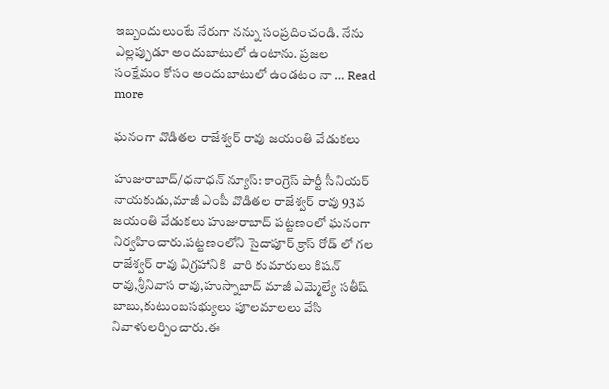ఇబ్బందులుంటే నేరుగా నన్ను సంప్రదించండి. నేను ఎల్లప్పుడూ అందుబాటులో ఉంటాను. ప్రజల సంక్షేమం కోసం అందుబాటులో ఉండటం నా … Read more

ఘనంగా వొడితల రాజేశ్వర్ రావు జయంతి వేడుకలు

హుజురాబాద్/ధనాధన్ న్యూస్: కాంగ్రెస్ పార్టీ సీనియర్ నాయకుడు,మాజీ ఎంపీ వొడితల రాజేశ్వర్ రావు 93వ జయంతి వేడుకలు హుజురాబాద్ పట్టణంలో ఘనంగా నిర్వహించారు.పట్టణంలోని సైదాపూర్ క్రాస్ రోడ్ లో గల రాజేశ్వర్ రావు విగ్రహానికి  వారి కుమారులు కిషన్ రావు,శ్రీనివాస రావు,హుస్నాబాద్ మాజీ ఎమ్మెల్యే సతీష్ బాబు,కుటుంబసభ్యులు పూలమాలలు వేసి నివాళులర్పించారు.ఈ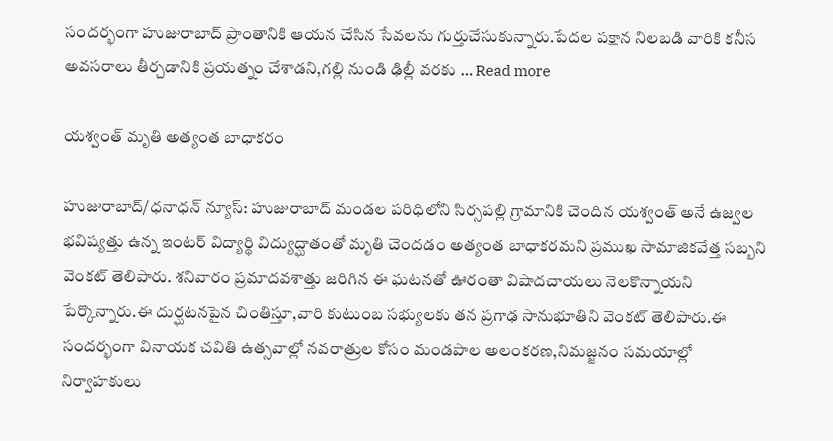సందర్భంగా హుజురాబాద్ ప్రాంతానికి ఆయన చేసిన సేవలను గుర్తుచేసుకున్నారు.పేదల పక్షాన నిలబడి వారికి కనీస అవసరాలు తీర్చడానికి ప్రయత్నం చేశాడని,గల్లి నుండి ఢిల్లీ వరకు … Read more

యశ్వంత్ మృతి అత్యంత బాధాకరం

హుజురాబాద్/ధనాధన్ న్యూస్: హుజురాబాద్ మండల పరిధిలోని సిర్సపల్లి గ్రామానికి చెందిన యశ్వంత్ అనే ఉజ్వల భవిష్యత్తు ఉన్న ఇంటర్ విద్యార్థి విద్యుద్ఘాతంతో మృతి చెందడం అత్యంత బాధాకరమని ప్రముఖ సామాజికవేత్త సబ్బని వెంకట్ తెలిపారు. శనివారం ప్రమాదవశాత్తు జరిగిన ఈ ఘటనతో ఊరంతా విషాదచాయలు నెలకొన్నాయని పేర్కొన్నారు.ఈ దుర్ఘటనపైన చింతిస్తూ,వారి కుటుంబ సభ్యులకు తన ప్రగాఢ సానుభూతిని వెంకట్ తెలిపారు.ఈ సందర్భంగా వినాయక చవితి ఉత్సవాల్లో నవరాత్రుల కోసం మండపాల అలంకరణ,నిమజ్జనం సమయాల్లో నిర్వాహకులు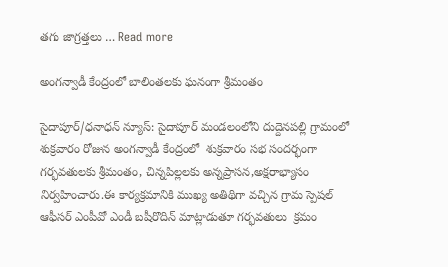తగు జాగ్రత్తలు … Read more

అంగన్వాడీ కేంద్రంలో బాలింతలకు ఘనంగా శ్రీమంతం

సైదాపూర్/ధనాధన్ న్యూస్: సైదాపూర్ మండలంలోని దుద్దెనపల్లి గ్రామంలో శుక్రవారం రోజున అంగన్వాడీ కేంద్రంలో  శుక్రవారం సభ సందర్భంగా గర్భవతులకు శ్రీమంతం, చిన్నపిల్లలకు అన్నప్రాసన,అక్షరాభ్యాసం నిర్వహించారు.ఈ కార్యక్రమానికి ముఖ్య అతిథిగా వచ్చిన గ్రామ స్పెషల్ ఆఫీసర్ ఎంపీవో ఎండీ బషీరొదిన్ మాట్లాడుతూ గర్భవతులు  క్రమం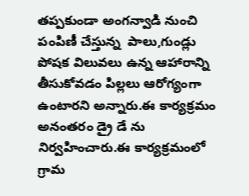తప్పకుండా అంగన్వాడి నుంచి పంపిణీ చేస్తున్న  పాలు,గుండ్లు పోషక విలువలు ఉన్న ఆహారాన్ని తీసుకోవడం పిల్లలు ఆరోగ్యంగా ఉంటారని అన్నారు.ఈ కార్యక్రమం అనంతరం డ్రై డే ను నిర్వహించారు.ఈ కార్యక్రమంలో గ్రామ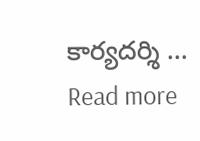కార్యదర్శి … Read more